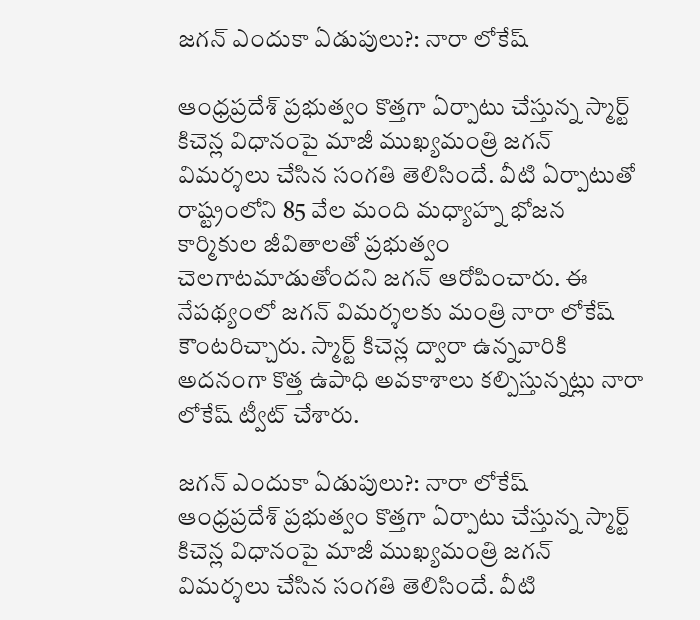జగన్ ఎందుకా ఏడుపులు?: నారా లోకేష్

ఆంధ్రప్రదేశ్ ప్రభుత్వం కొత్తగా ఏర్పాటు చేస్తున్న స్మార్ట్ కిచెన్ల విధానంపై మాజీ ముఖ్యమంత్రి జగన్ విమర్శలు చేసిన సంగతి తెలిసిందే. వీటి ఏర్పాటుతో రాష్ట్రంలోని 85 వేల మంది మధ్యాహ్న భోజన కార్మికుల జీవితాలతో ప్రభుత్వం చెలగాటమాడుతోందని జగన్ ఆరోపించారు. ఈ నేపథ్యంలో జగన్ విమర్శలకు మంత్రి నారా లోకేష్ కౌంటరిచ్చారు. స్మార్ట్ కిచెన్ల ద్వారా ఉన్నవారికి అదనంగా కొత్త ఉపాధి అవకాశాలు కల్పిస్తున్నట్లు నారా లోకేష్ ట్వీట్ చేశారు.

జగన్ ఎందుకా ఏడుపులు?: నారా లోకేష్
ఆంధ్రప్రదేశ్ ప్రభుత్వం కొత్తగా ఏర్పాటు చేస్తున్న స్మార్ట్ కిచెన్ల విధానంపై మాజీ ముఖ్యమంత్రి జగన్ విమర్శలు చేసిన సంగతి తెలిసిందే. వీటి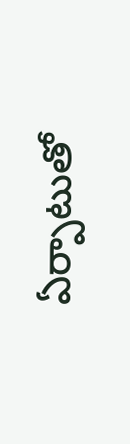ఏర్పాటుతో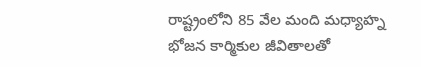రాష్ట్రంలోని 85 వేల మంది మధ్యాహ్న భోజన కార్మికుల జీవితాలతో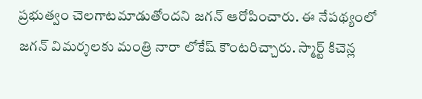ప్రభుత్వం చెలగాటమాడుతోందని జగన్ ఆరోపించారు. ఈ నేపథ్యంలో జగన్ విమర్శలకు మంత్రి నారా లోకేష్ కౌంటరిచ్చారు. స్మార్ట్ కిచెన్ల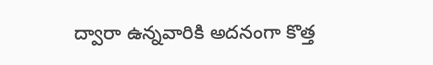ద్వారా ఉన్నవారికి అదనంగా కొత్త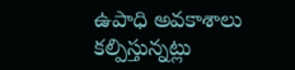ఉపాధి అవకాశాలు కల్పిస్తున్నట్లు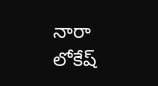నారా లోకేష్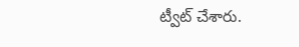ట్వీట్ చేశారు.